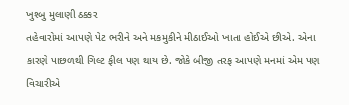ખુશ્બુ મુલાણી ઠક્કર
તહેવારોમાં આપણે પેટ ભરીને અને મકમુકીને મીઠાઈઓ ખાતા હોઈએ છીએ. એના કારણે પાછળથી ગિલ્ટ ફીલ પણ થાય છે. જોકે બીજી તરફ આપણે મનમાં એમ પણ વિચારીએ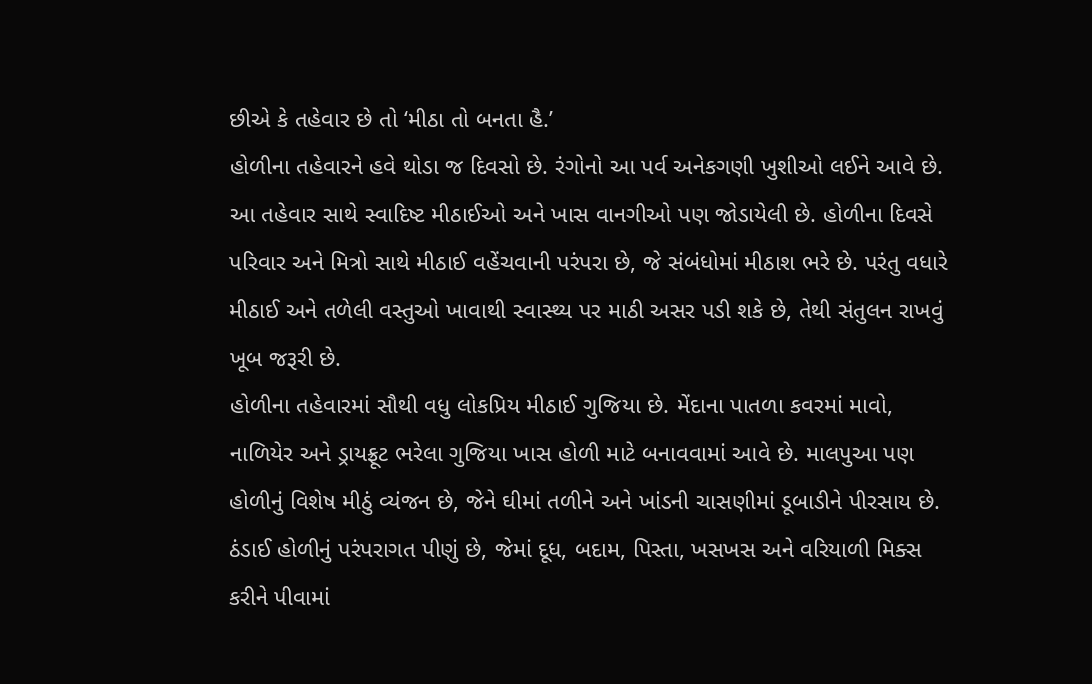છીએ કે તહેવાર છે તો ‘મીઠા તો બનતા હૈ.’
હોળીના તહેવારને હવે થોડા જ દિવસો છે. રંગોનો આ પર્વ અનેકગણી ખુશીઓ લઈને આવે છે. આ તહેવાર સાથે સ્વાદિષ્ટ મીઠાઈઓ અને ખાસ વાનગીઓ પણ જોડાયેલી છે. હોળીના દિવસે પરિવાર અને મિત્રો સાથે મીઠાઈ વહેંચવાની પરંપરા છે, જે સંબંધોમાં મીઠાશ ભરે છે. પરંતુ વધારે મીઠાઈ અને તળેલી વસ્તુઓ ખાવાથી સ્વાસ્થ્ય પર માઠી અસર પડી શકે છે, તેથી સંતુલન રાખવું ખૂબ જરૂરી છે.
હોળીના તહેવારમાં સૌથી વધુ લોકપ્રિય મીઠાઈ ગુજિયા છે. મેંદાના પાતળા કવરમાં માવો, નાળિયેર અને ડ્રાયફ્રૂટ ભરેલા ગુજિયા ખાસ હોળી માટે બનાવવામાં આવે છે. માલપુઆ પણ હોળીનું વિશેષ મીઠું વ્યંજન છે, જેને ઘીમાં તળીને અને ખાંડની ચાસણીમાં ડૂબાડીને પીરસાય છે. ઠંડાઈ હોળીનું પરંપરાગત પીણું છે, જેમાં દૂધ, બદામ, પિસ્તા, ખસખસ અને વરિયાળી મિક્સ કરીને પીવામાં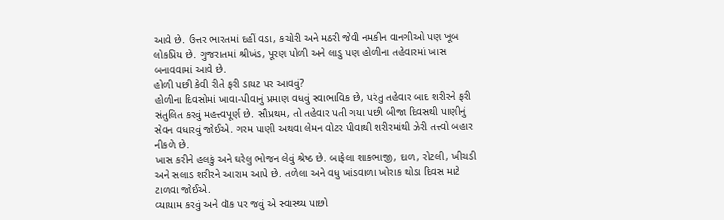આવે છે. ઉત્તર ભારતમાં દહીં વડા, કચોરી અને મઠરી જેવી નમકીન વાનગીઓ પણ ખૂબ લોકપ્રિય છે. ગુજરાતમાં શ્રીખંડ, પૂરણ પોળી અને લાડુ પણ હોળીના તહેવારમાં ખાસ બનાવવામાં આવે છે.
હોળી પછી કેવી રીતે ફરી ડાયટ પર આવવું?
હોળીના દિવસોમાં ખાવા-પીવાનું પ્રમાણ વધવું સ્વાભાવિક છે, પરંતુ તહેવાર બાદ શરીરને ફરી સંતુલિત કરવું મહત્ત્વપૂર્ણ છે. સૌપ્રથમ, તો તહેવાર પતી ગયા પછી બીજા દિવસથી પાણીનું સેવન વધારવું જોઈએ. ગરમ પાણી અથવા લેમન વોટર પીવાથી શરીરમાંથી ઝેરી તત્ત્વો બહાર નીકળે છે.
ખાસ કરીને હલકું અને ઘરેલુ ભોજન લેવું શ્રેષ્ઠ છે. બાફેલા શાકભાજી, દાળ, રોટલી, ખીચડી અને સલાડ શરીરને આરામ આપે છે. તળેલા અને વધુ ખાંડવાળા ખોરાક થોડા દિવસ માટે ટાળવા જોઈએ.
વ્યાયામ કરવું અને વૉક પર જવું એ સ્વાસ્થ્ય પાછો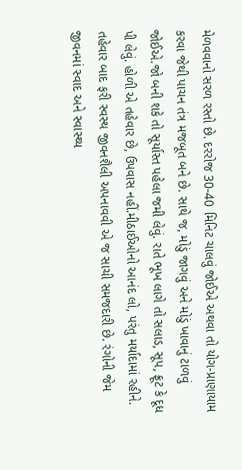મેળવવાનો સરળ રસ્તો છે. દરરોજ 30-40 મિનિટ ચાલવું જોઈએ અથવા તો યોગ-પ્રાણાયામ કરવા જેથી પાચન તંત્ર મજબૂત બને છે. સાથે જ, મોડું જાગવું અને મોડું ખાવાનું ટાળવું જોઈએ.જો બની શકે તો સૂર્યાસ્ત પહેલા જમી લેવું. રાતે ભૂખ લાગે તો સલાડ, સૂપ, ફ્રૂટ કે દૂધ પી લેવું. હોળી એ તહેવાર છે, ઉપવાસ નહીં.મીઠાઈઓનો આનંદ લો, પરંતુ મર્યાદામાં રહીને. તહેવાર બાદ ફરી સ્વસ્થ જીવનશૈલી અપનાવવી એ જ સાચી સમજદારી છે. રંગોની જેમ જીવનમાં સ્વાદ અને સ્વાસ્થ્ય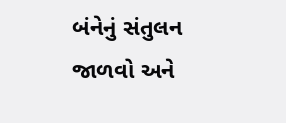બંનેનું સંતુલન જાળવો અને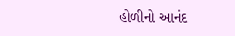હોળીનો આનંદ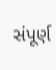સંપૂર્ણ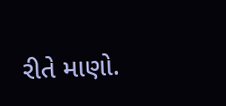રીતે માણો.